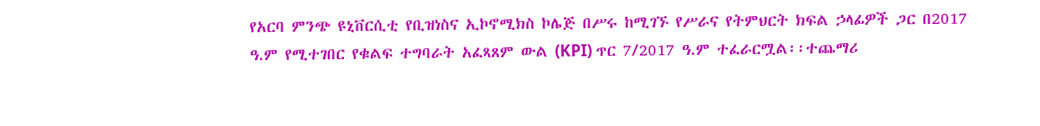የአርባ ምንጭ ዩኒቨርሲቲ የቢዝነስና ኢኮኖሚክስ ኮሌጅ በሥሩ ከሚገኙ የሥራና የትምህርት ክፍል ኃላፊዎች ጋር በ2017 ዓ.ም የሚተገበር የቁልፍ ተግባራት አፈጻጸም ውል (KPI) ጥር 7/2017 ዓ.ም ተፈራርሟል፡፡ተጨማሪ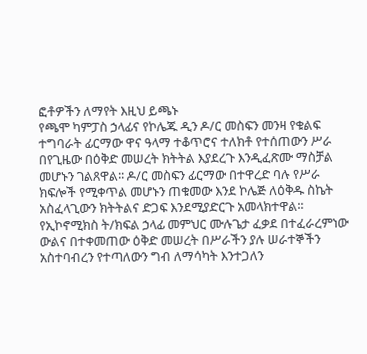ፎቶዎችን ለማየት እዚህ ይጫኑ
የጫሞ ካምፓስ ኃላፊና የኮሌጁ ዲን ዶ/ር መስፍን መንዛ የቁልፍ ተግባራት ፊርማው ዋና ዓላማ ተቆጥሮና ተለክቶ የተሰጠውን ሥራ በየጊዜው በዕቅድ መሠረት ክትትል እያደረጉ እንዲፈጽሙ ማስቻል መሆኑን ገልጸዋል፡፡ ዶ/ር መስፍን ፊርማው በተዋረድ ባሉ የሥራ ክፍሎች የሚቀጥል መሆኑን ጠቁመው እንደ ኮሌጅ ለዕቅዱ ስኬት አስፈላጊውን ክትትልና ድጋፍ እንደሚያድርጉ አመላክተዋል፡፡
የኢኮኖሚክስ ት/ክፍል ኃላፊ መምህር ሙሉጌታ ፈቃደ በተፈራረምነው ውልና በተቀመጠው ዕቅድ መሠረት በሥራችን ያሉ ሠራተኞችን አስተባብረን የተጣለውን ግብ ለማሳካት እንተጋለን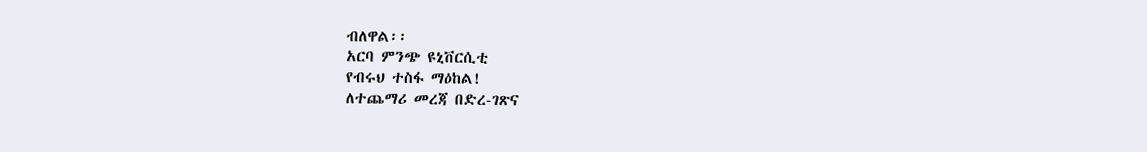ብለዋል፡፡
አርባ ምንጭ ዩኒቨርሲቲ
የብሩህ ተስፋ ማዕከል!
ለተጨማሪ መረጃ በድረ-ገጽና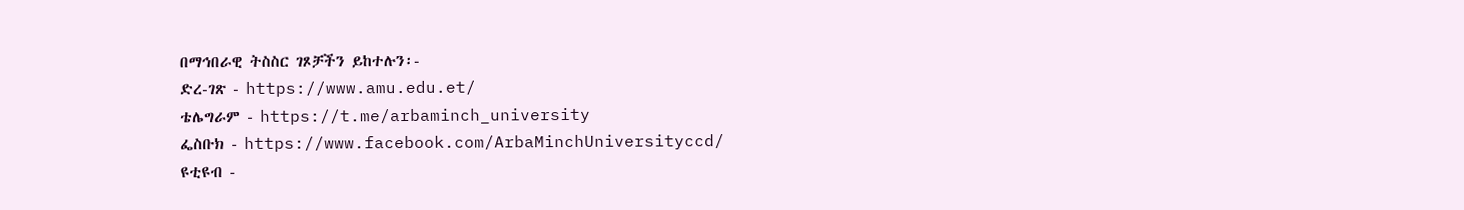በማኅበራዊ ትስስር ገጾቻችን ይከተሉን፡-
ድረ-ገጽ - https://www.amu.edu.et/
ቴሌግራም - https://t.me/arbaminch_university
ፌስቡክ - https://www.facebook.com/ArbaMinchUniversityccd/
ዩቲዩብ -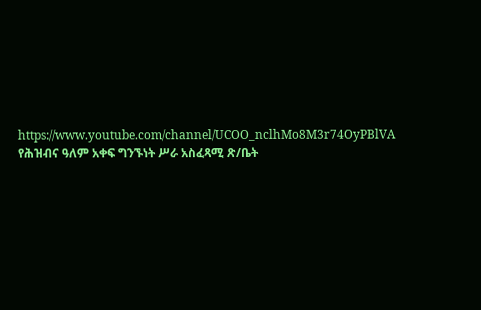https://www.youtube.com/channel/UCOO_nclhMo8M3r74OyPBlVA
የሕዝብና ዓለም አቀፍ ግንኙነት ሥራ አስፈጻሚ ጽ/ቤት